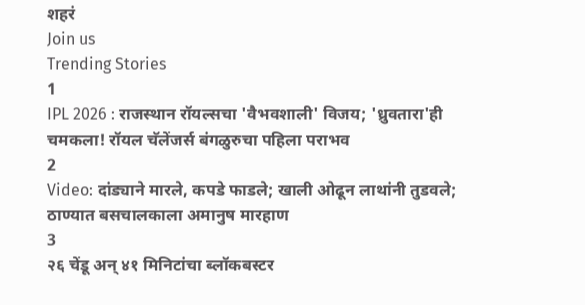शहरं
Join us
Trending Stories
1
IPL 2026 : राजस्थान रॉयल्सचा 'वैभवशाली' विजय; 'ध्रुवतारा'ही चमकला! रॉयल चॅलेंजर्स बंगळुरुचा पहिला पराभव
2
Video: दांड्याने मारले, कपडे फाडले; खाली ओढून लाथांनी तुडवले; ठाण्यात बसचालकाला अमानुष मारहाण
3
२६ चेंडू अन् ४१ मिनिटांचा ब्लॉकबस्टर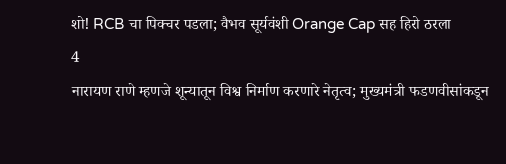शो! RCB चा पिक्चर पडला; वैभव सूर्यवंशी Orange Cap सह हिरो ठरला
4
नारायण राणे म्हणजे शून्यातून विश्व निर्माण करणारे नेतृत्व; मुख्यमंत्री फडणवीसांकडून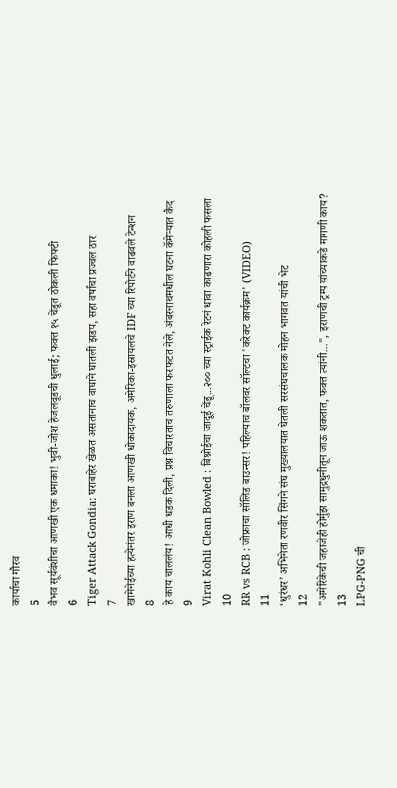कार्याचा गौरव
5
वैभव सूर्यवंशीचा आणखी एक धमाका! भुवी-जोश हेजलवूडची धुलाई; फक्त १५ चेंडूत ठोकली फिफ्टी
6
Tiger Attack Gondia: घराबाहेर खेळत असतानाच वाघाने घातली झडप, सहा वर्षांचा प्रज्वल ठार
7
खामेनेईच्या हत्येनंतर इराण बनला आणखी धोकादायक, अमेरिका-इस्रायलचे IDF च्या रिपोर्टने वाढवले टेन्शन
8
हे काय चाललंय! आधी धडक दिली, प्रश्न विचारताच तरुणाला फरफटत नेले, अंबरनाथमधील घटना कॅमेऱ्यात कैद
9
Virat Kohli Clean Bowled : बिश्नोईचा जादूई चेंडू...२०० च्या स्ट्राईक रेटनं धावा काढणारा कोहली फसला
10
RR vs RCB : जोफ्राचा सॉलिड बाउन्सर! पहिल्याच बॉलवर सॉल्टचा 'करेक्ट कार्यक्रम' (VIDEO)
11
‘धुरंधर’ अभिनेता रणवीर सिंगने संघ मुख्यालयात घेतली सरसंघचालक मोहन भागवत यांची भेट
12
"अमेरिकेची जहाजेही होर्मुझ सामुद्रधुनीतून जाऊ शकतात, फक्त त्यांनी...", इराणची ट्रम्प यांच्याकडे मागणी काय?
13
LPG-PNG ची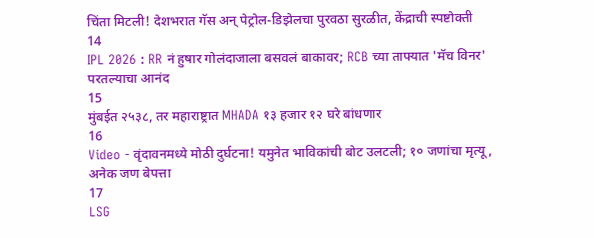चिंता मिटली! देशभरात गॅस अन् पेट्रोल-डिझेलचा पुरवठा सुरळीत, केंद्राची स्पष्टोक्ती
14
IPL 2026 : RR नं हुषार गोलंदाजाला बसवलं बाकावर; RCB च्या ताफ्यात 'मॅच विनर' परतल्याचा आनंद
15
मुंबईत २५३८, तर महाराष्ट्रात MHADA १३ हजार १२ घरे बांधणार
16
Video - वृंदावनमध्ये मोठी दुर्घटना! यमुनेत भाविकांची बोट उलटली; १० जणांचा मृत्यू, अनेक जण बेपत्ता
17
LSG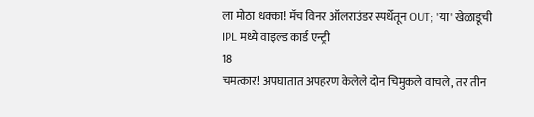ला मोठा धक्का! मॅच विनर ऑलराउंडर स्पर्धेतून OUT; 'या' खेळाडूची IPL मध्ये वाइल्ड कार्ड एन्ट्री
18
चमत्कार! अपघातात अपहरण केलेले दोन चिमुकले वाचले, तर तीन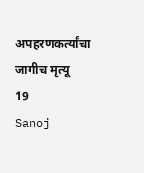अपहरणकर्त्यांचा जागीच मृत्यू
19
Sanoj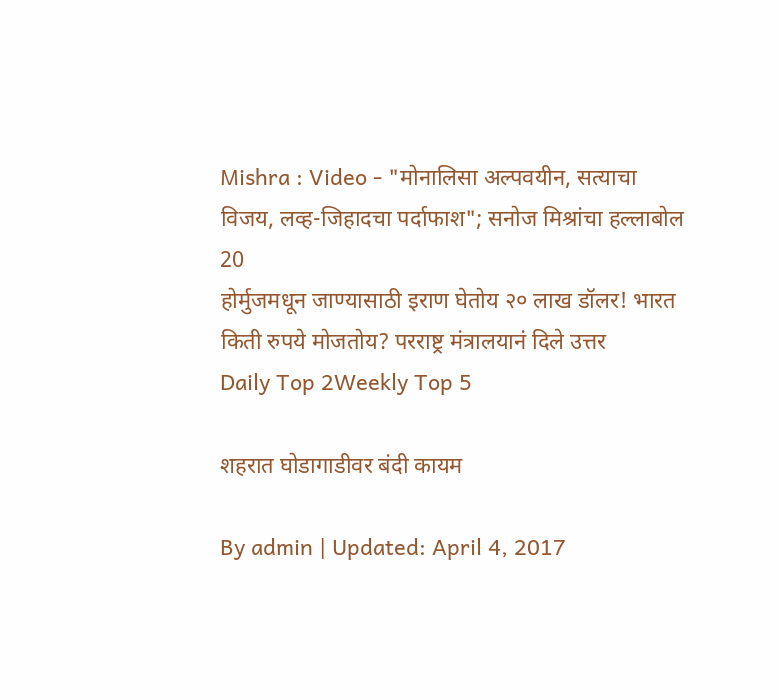Mishra : Video - "मोनालिसा अल्पवयीन, सत्याचा विजय, लव्ह-जिहादचा पर्दाफाश"; सनोज मिश्रांचा हल्लाबोल
20
होर्मुजमधून जाण्यासाठी इराण घेतोय २० लाख डॉलर! भारत किती रुपये मोजतोय? परराष्ट्र मंत्रालयानं दिले उत्तर
Daily Top 2Weekly Top 5

शहरात घोडागाडीवर बंदी कायम

By admin | Updated: April 4, 2017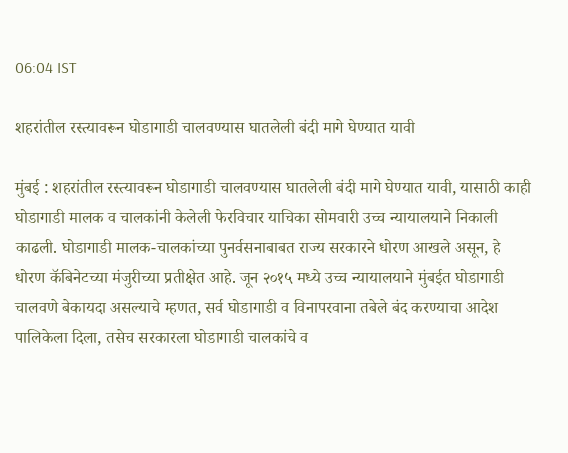06:04 IST

शहरांतील रस्त्यावरून घोडागाडी चालवण्यास घातलेली बंदी मागे घेण्यात यावी

मुंबई : शहरांतील रस्त्यावरून घोडागाडी चालवण्यास घातलेली बंदी मागे घेण्यात यावी, यासाठी काही घोडागाडी मालक व चालकांनी केलेली फेरविचार याचिका सोमवारी उच्च न्यायालयाने निकाली काढली. घोडागाडी मालक-चालकांच्या पुनर्वसनाबाबत राज्य सरकारने धोरण आखले असून, हे धोरण कॅबिनेटच्या मंजुरीच्या प्रतीक्षेत आहे. जून २०१५ मध्ये उच्च न्यायालयाने मुंबईत घोडागाडी चालवणे बेकायदा असल्याचे म्हणत, सर्व घोडागाडी व विनापरवाना तबेले बंद करण्याचा आदेश पालिकेला दिला, तसेच सरकारला घोडागाडी चालकांचे व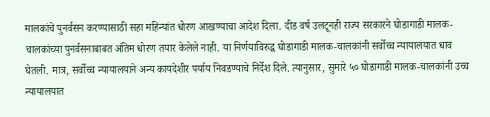मालकांचे पुनर्वसन करण्यासाठी सहा महिन्यांत धोरण आखण्याचा आदेश दिला. दीड वर्ष उलटूनही राज्य सरकारने घोडागाडी मालक-चालकांच्या पुनर्वसनाबाबत अंतिम धोरण तयार केलेले नाही. या निर्णयाविरुद्ध घोडागाडी मालक-चालकांनी सर्वोच्च न्यायालयात धाव घेतली. मात्र, सर्वोच्च न्यायालयाने अन्य कायदेशीर पर्याय निवडण्याचे निर्देश दिले. त्यानुसार, सुमारे ५० घोडागाडी मालक-चालकांनी उच्च न्यायालयात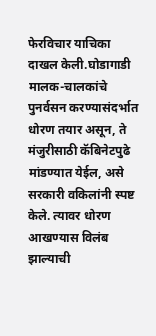फेरविचार याचिका दाखल केली.घोडागाडी मालक-चालकांचे पुनर्वसन करण्यासंदर्भात धोरण तयार असून, ते मंजुरीसाठी कॅबिनेटपुढे मांडण्यात येईल, असे सरकारी वकिलांनी स्पष्ट केले. त्यावर धोरण आखण्यास विलंब झाल्याची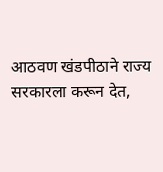आठवण खंडपीठाने राज्य सरकारला करून देत,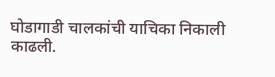घोडागाडी चालकांची याचिका निकाली काढली.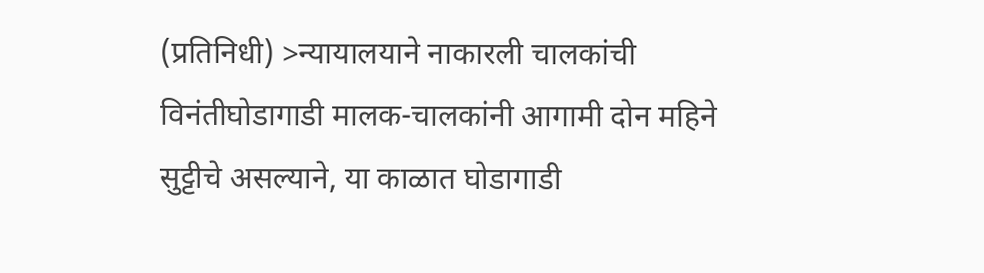(प्रतिनिधी) >न्यायालयाने नाकारली चालकांची विनंतीघोडागाडी मालक-चालकांनी आगामी दोन महिने सुट्टीचे असल्याने, या काळात घोडागाडी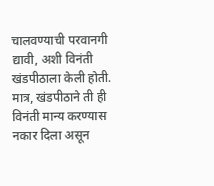चालवण्याची परवानगी द्यावी, अशी विनंती खंडपीठाला केली होती. मात्र, खंडपीठाने ती ही विनंती मान्य करण्यास नकार दिला असून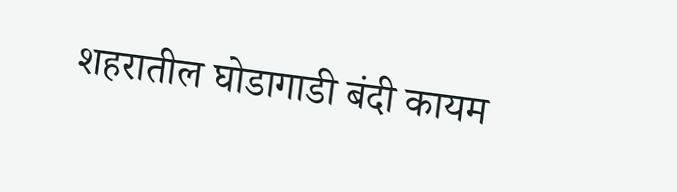शहरातील घोडागाडी बंदी कायम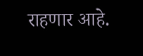राहणार आहे.